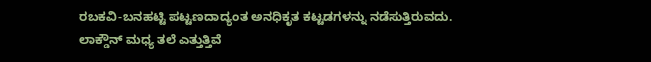ರಬಕವಿ-ಬನಹಟ್ಟಿ ಪಟ್ಟಣದಾದ್ಯಂತ ಅನಧಿಕೃತ ಕಟ್ಟಡಗಳನ್ನು ನಡೆಸುತ್ತಿರುವದು.
ಲಾಕ್ಡೌನ್ ಮಧ್ಯ ತಲೆ ಎತ್ತುತ್ತಿವೆ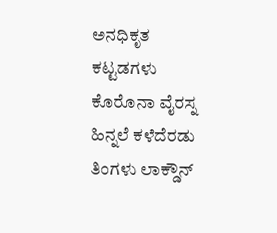ಅನಧಿಕೃತ ಕಟ್ಟಡಗಳು
ಕೊರೊನಾ ವೈರಸ್ನ ಹಿನ್ನಲೆ ಕಳೆದೆರಡು ತಿಂಗಳು ಲಾಕ್ಡೌನ್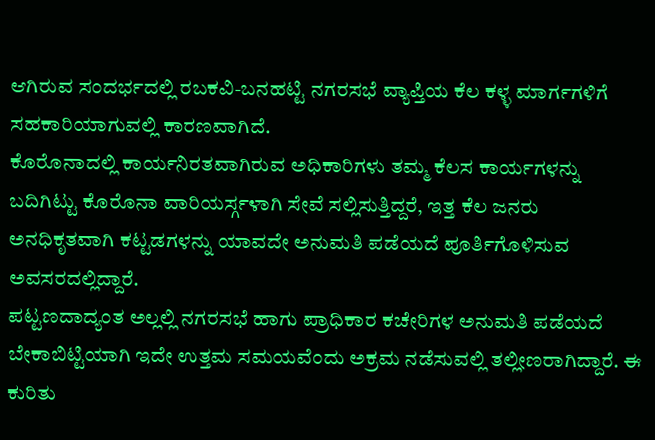ಆಗಿರುವ ಸಂದರ್ಭದಲ್ಲಿ ರಬಕವಿ-ಬನಹಟ್ಟಿ ನಗರಸಭೆ ವ್ಯಾಪ್ತಿಯ ಕೆಲ ಕಳ್ಳ ಮಾರ್ಗಗಳಿಗೆ ಸಹಕಾರಿಯಾಗುವಲ್ಲಿ ಕಾರಣವಾಗಿದೆ.
ಕೊರೊನಾದಲ್ಲಿ ಕಾರ್ಯನಿರತವಾಗಿರುವ ಅಧಿಕಾರಿಗಳು ತಮ್ಮ ಕೆಲಸ ಕಾರ್ಯಗಳನ್ನು ಬದಿಗಿಟ್ಟು ಕೊರೊನಾ ವಾರಿಯರ್ಸ್ಗಳಾಗಿ ಸೇವೆ ಸಲ್ಲಿಸುತ್ತಿದ್ದರೆ, ಇತ್ತ ಕೆಲ ಜನರು ಅನಧಿಕೃತವಾಗಿ ಕಟ್ಟಡಗಳನ್ನು ಯಾವದೇ ಅನುಮತಿ ಪಡೆಯದೆ ಪೂರ್ತಿಗೊಳಿಸುವ ಅವಸರದಲ್ಲಿದ್ದಾರೆ.
ಪಟ್ಟಣದಾದ್ಯಂತ ಅಲ್ಲಲ್ಲಿ ನಗರಸಭೆ ಹಾಗು ಪ್ರಾಧಿಕಾರ ಕಚೇರಿಗಳ ಅನುಮತಿ ಪಡೆಯದೆ ಬೇಕಾಬಿಟ್ಟಿಯಾಗಿ ಇದೇ ಉತ್ತಮ ಸಮಯವೆಂದು ಅಕ್ರಮ ನಡೆಸುವಲ್ಲಿ ತಲ್ಲೀಣರಾಗಿದ್ದಾರೆ. ಈ ಕುರಿತು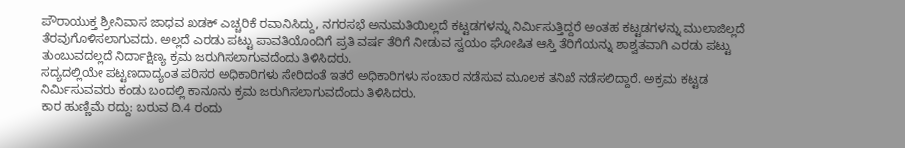ಪೌರಾಯುಕ್ತ ಶ್ರೀನಿವಾಸ ಜಾಧವ ಖಡಕ್ ಎಚ್ಚರಿಕೆ ರವಾನಿಸಿದ್ದು, ನಗರಸಭೆ ಅನುಮತಿಯಿಲ್ಲದೆ ಕಟ್ಟಡಗಳನ್ನು ನಿರ್ಮಿಸುತ್ತಿದ್ದರೆ ಅಂತಹ ಕಟ್ಟಡಗಳನ್ನು ಮುಲಾಜಿಲ್ಲದೆ ತೆರವುಗೊಳಿಸಲಾಗುವದು. ಅಲ್ಲದೆ ಎರಡು ಪಟ್ಟು ಪಾವತಿಯೊಂದಿಗೆ ಪ್ರತಿ ವರ್ಷ ತೆರಿಗೆ ನೀಡುವ ಸ್ವಯಂ ಘೋಷಿತ ಆಸ್ತಿ ತೆರಿಗೆಯನ್ನು ಶಾಶ್ವತವಾಗಿ ಎರಡು ಪಟ್ಟು ತುಂಬುವದಲ್ಲದೆ ನಿರ್ದಾಕ್ಷಿಣ್ಯ ಕ್ರಮ ಜರುಗಿಸಲಾಗುವದೆಂದು ತಿಳಿಸಿದರು.
ಸದ್ಯದಲ್ಲಿಯೇ ಪಟ್ಟಣದಾದ್ಯಂತ ಪರಿಸರ ಅಧಿಕಾರಿಗಳು ಸೇರಿದಂತೆ ಇತರೆ ಅಧಿಕಾರಿಗಳು ಸಂಚಾರ ನಡೆಸುವ ಮೂಲಕ ತನಿಖೆ ನಡೆಸಲಿದ್ದಾರೆ. ಅಕ್ರಮ ಕಟ್ಟಡ ನಿರ್ಮಿಸುವವರು ಕಂಡು ಬಂದಲ್ಲಿ ಕಾನೂನು ಕ್ರಮ ಜರುಗಿಸಲಾಗುವದೆಂದು ತಿಳಿಸಿದರು.
ಕಾರ ಹುಣ್ಣಿಮೆ ರದ್ದು: ಬರುವ ದಿ.4 ರಂದು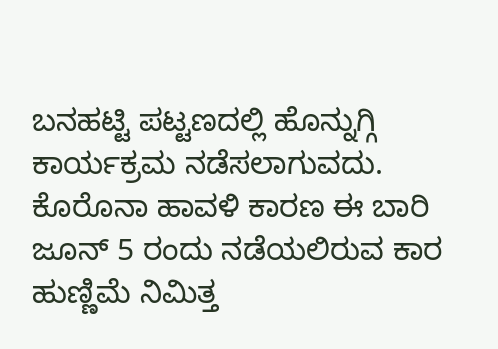ಬನಹಟ್ಟಿ ಪಟ್ಟಣದಲ್ಲಿ ಹೊನ್ನುಗ್ಗಿ ಕಾರ್ಯಕ್ರಮ ನಡೆಸಲಾಗುವದು. ಕೊರೊನಾ ಹಾವಳಿ ಕಾರಣ ಈ ಬಾರಿ ಜೂನ್ 5 ರಂದು ನಡೆಯಲಿರುವ ಕಾರ ಹುಣ್ಣಿಮೆ ನಿಮಿತ್ತ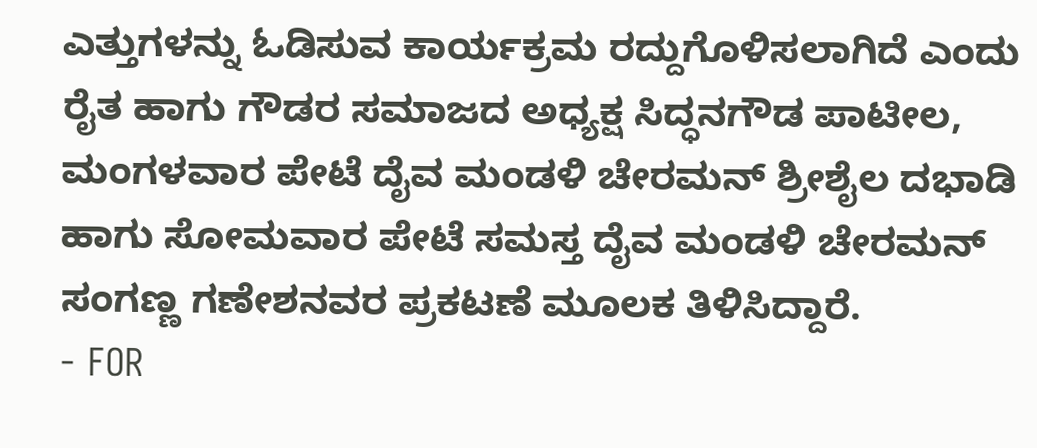ಎತ್ತುಗಳನ್ನು ಓಡಿಸುವ ಕಾರ್ಯಕ್ರಮ ರದ್ದುಗೊಳಿಸಲಾಗಿದೆ ಎಂದು ರೈತ ಹಾಗು ಗೌಡರ ಸಮಾಜದ ಅಧ್ಯಕ್ಷ ಸಿದ್ಧನಗೌಡ ಪಾಟೀಲ, ಮಂಗಳವಾರ ಪೇಟೆ ದೈವ ಮಂಡಳಿ ಚೇರಮನ್ ಶ್ರೀಶೈಲ ದಭಾಡಿ ಹಾಗು ಸೋಮವಾರ ಪೇಟೆ ಸಮಸ್ತ ದೈವ ಮಂಡಳಿ ಚೇರಮನ್ ಸಂಗಣ್ಣ ಗಣೇಶನವರ ಪ್ರಕಟಣೆ ಮೂಲಕ ತಿಳಿಸಿದ್ದಾರೆ.
- FOR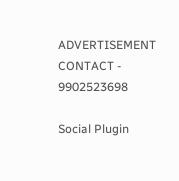ADVERTISEMENT CONTACT -
9902523698

Social Plugin